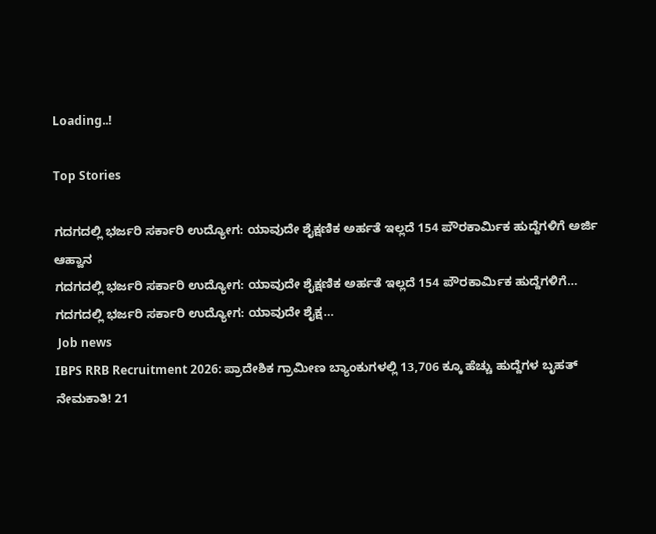Loading..!

Top Stories

ಗದಗದಲ್ಲಿ ಭರ್ಜರಿ ಸರ್ಕಾರಿ ಉದ್ಯೋಗ: ಯಾವುದೇ ಶೈಕ್ಷಣಿಕ ಅರ್ಹತೆ ಇಲ್ಲದೆ 154 ಪೌರಕಾರ್ಮಿಕ ಹುದ್ದೆಗಳಿಗೆ ಅರ್ಜಿ ಆಹ್ವಾನ
ಗದಗದಲ್ಲಿ ಭರ್ಜರಿ ಸರ್ಕಾರಿ ಉದ್ಯೋಗ: ಯಾವುದೇ ಶೈಕ್ಷಣಿಕ ಅರ್ಹತೆ ಇಲ್ಲದೆ 154 ಪೌರಕಾರ್ಮಿಕ ಹುದ್ದೆಗಳಿಗೆ…
ಗದಗದಲ್ಲಿ ಭರ್ಜರಿ ಸರ್ಕಾರಿ ಉದ್ಯೋಗ: ಯಾವುದೇ ಶೈಕ್ಷ…
 Job news
IBPS RRB Recruitment 2026: ಪ್ರಾದೇಶಿಕ ಗ್ರಾಮೀಣ ಬ್ಯಾಂಕುಗಳಲ್ಲಿ 13,706 ಕ್ಕೂ ಹೆಚ್ಚು ಹುದ್ದೆಗಳ ಬೃಹತ್ ನೇಮಕಾತಿ! 21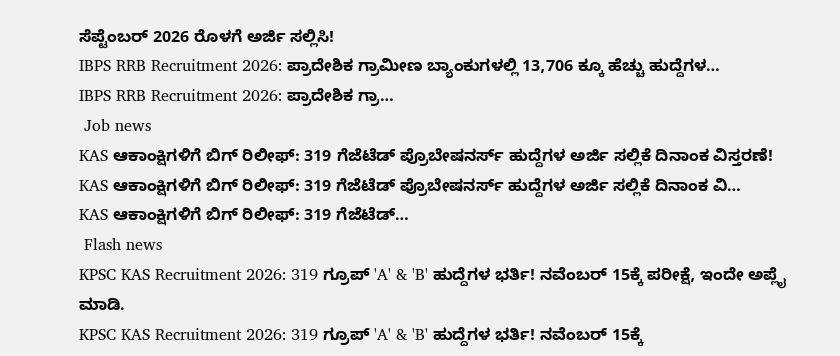ಸೆಪ್ಟೆಂಬರ್ 2026 ರೊಳಗೆ ಅರ್ಜಿ ಸಲ್ಲಿಸಿ!
IBPS RRB Recruitment 2026: ಪ್ರಾದೇಶಿಕ ಗ್ರಾಮೀಣ ಬ್ಯಾಂಕುಗಳಲ್ಲಿ 13,706 ಕ್ಕೂ ಹೆಚ್ಚು ಹುದ್ದೆಗಳ…
IBPS RRB Recruitment 2026: ಪ್ರಾದೇಶಿಕ ಗ್ರಾ…
 Job news
KAS ಆಕಾಂಕ್ಷಿಗಳಿಗೆ ಬಿಗ್ ರಿಲೀಫ್: 319 ಗೆಜೆಟೆಡ್ ಪ್ರೊಬೇಷನರ್ಸ್ ಹುದ್ದೆಗಳ ಅರ್ಜಿ ಸಲ್ಲಿಕೆ ದಿನಾಂಕ ವಿಸ್ತರಣೆ!
KAS ಆಕಾಂಕ್ಷಿಗಳಿಗೆ ಬಿಗ್ ರಿಲೀಫ್: 319 ಗೆಜೆಟೆಡ್ ಪ್ರೊಬೇಷನರ್ಸ್ ಹುದ್ದೆಗಳ ಅರ್ಜಿ ಸಲ್ಲಿಕೆ ದಿನಾಂಕ ವಿ…
KAS ಆಕಾಂಕ್ಷಿಗಳಿಗೆ ಬಿಗ್ ರಿಲೀಫ್: 319 ಗೆಜೆಟೆಡ್…
 Flash news
KPSC KAS Recruitment 2026: 319 ಗ್ರೂಪ್‌ 'A' & 'B' ಹುದ್ದೆಗಳ ಭರ್ತಿ! ನವೆಂಬರ್ 15ಕ್ಕೆ ಪರೀಕ್ಷೆ, ಇಂದೇ ಅಪ್ಲೈ ಮಾಡಿ.
KPSC KAS Recruitment 2026: 319 ಗ್ರೂಪ್‌ 'A' & 'B' ಹುದ್ದೆಗಳ ಭರ್ತಿ! ನವೆಂಬರ್ 15ಕ್ಕೆ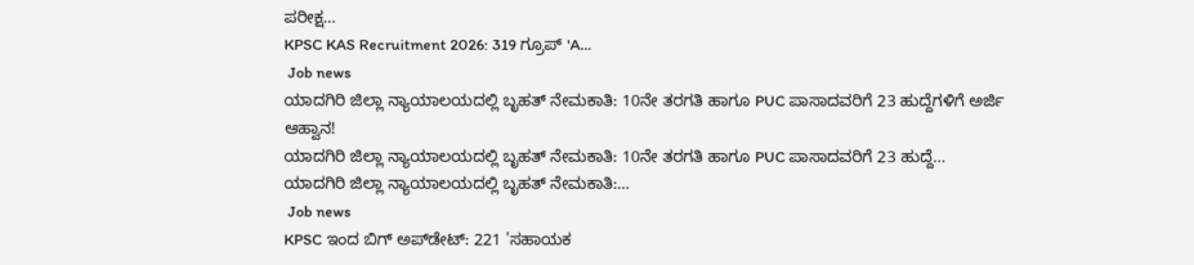ಪರೀಕ್ಷ…
KPSC KAS Recruitment 2026: 319 ಗ್ರೂಪ್‌ 'A…
 Job news
ಯಾದಗಿರಿ ಜಿಲ್ಲಾ ನ್ಯಾಯಾಲಯದಲ್ಲಿ ಬೃಹತ್ ನೇಮಕಾತಿ: 10ನೇ ತರಗತಿ ಹಾಗೂ PUC ಪಾಸಾದವರಿಗೆ 23 ಹುದ್ದೆಗಳಿಗೆ ಅರ್ಜಿ ಆಹ್ವಾನ!
ಯಾದಗಿರಿ ಜಿಲ್ಲಾ ನ್ಯಾಯಾಲಯದಲ್ಲಿ ಬೃಹತ್ ನೇಮಕಾತಿ: 10ನೇ ತರಗತಿ ಹಾಗೂ PUC ಪಾಸಾದವರಿಗೆ 23 ಹುದ್ದೆ…
ಯಾದಗಿರಿ ಜಿಲ್ಲಾ ನ್ಯಾಯಾಲಯದಲ್ಲಿ ಬೃಹತ್ ನೇಮಕಾತಿ:…
 Job news
KPSC ಇಂದ ಬಿಗ್ ಅಪ್‌ಡೇಟ್: 221 'ಸಹಾಯಕ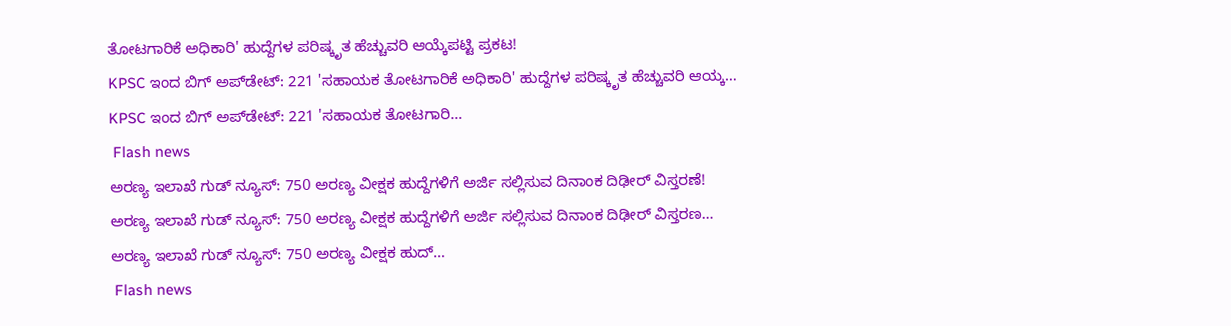ತೋಟಗಾರಿಕೆ ಅಧಿಕಾರಿ' ಹುದ್ದೆಗಳ ಪರಿಷ್ಕೃತ ಹೆಚ್ಚುವರಿ ಆಯ್ಕೆಪಟ್ಟಿ ಪ್ರಕಟ!
KPSC ಇಂದ ಬಿಗ್ ಅಪ್‌ಡೇಟ್: 221 'ಸಹಾಯಕ ತೋಟಗಾರಿಕೆ ಅಧಿಕಾರಿ' ಹುದ್ದೆಗಳ ಪರಿಷ್ಕೃತ ಹೆಚ್ಚುವರಿ ಆಯ್ಕ…
KPSC ಇಂದ ಬಿಗ್ ಅಪ್‌ಡೇಟ್: 221 'ಸಹಾಯಕ ತೋಟಗಾರಿ…
 Flash news
ಅರಣ್ಯ ಇಲಾಖೆ ಗುಡ್ ನ್ಯೂಸ್: 750 ಅರಣ್ಯ ವೀಕ್ಷಕ ಹುದ್ದೆಗಳಿಗೆ ಅರ್ಜಿ ಸಲ್ಲಿಸುವ ದಿನಾಂಕ ದಿಢೀರ್ ವಿಸ್ತರಣೆ!
ಅರಣ್ಯ ಇಲಾಖೆ ಗುಡ್ ನ್ಯೂಸ್: 750 ಅರಣ್ಯ ವೀಕ್ಷಕ ಹುದ್ದೆಗಳಿಗೆ ಅರ್ಜಿ ಸಲ್ಲಿಸುವ ದಿನಾಂಕ ದಿಢೀರ್ ವಿಸ್ತರಣ…
ಅರಣ್ಯ ಇಲಾಖೆ ಗುಡ್ ನ್ಯೂಸ್: 750 ಅರಣ್ಯ ವೀಕ್ಷಕ ಹುದ್…
 Flash news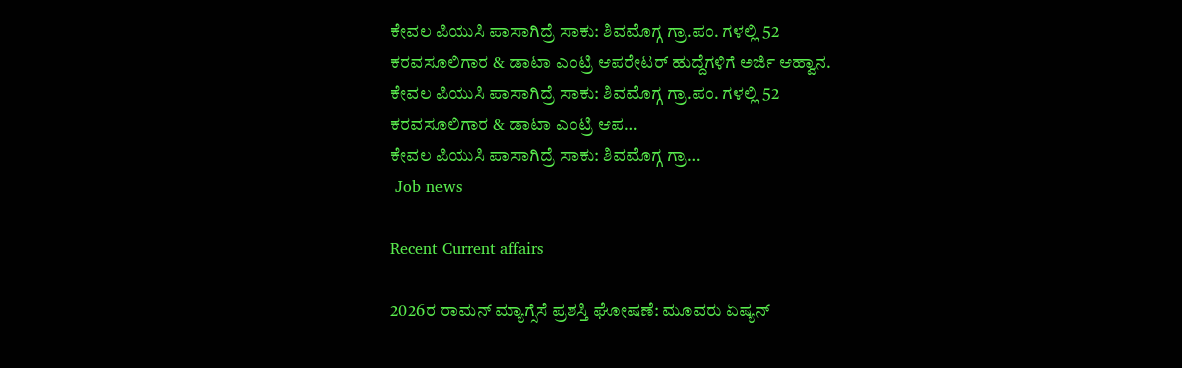ಕೇವಲ ಪಿಯುಸಿ ಪಾಸಾಗಿದ್ರೆ ಸಾಕು: ಶಿವಮೊಗ್ಗ ಗ್ರಾ.ಪಂ. ಗಳಲ್ಲಿ 52 ಕರವಸೂಲಿಗಾರ & ಡಾಟಾ ಎಂಟ್ರಿ ಆಪರೇಟರ್ ಹುದ್ದೆಗಳಿಗೆ ಅರ್ಜಿ ಆಹ್ವಾನ.
ಕೇವಲ ಪಿಯುಸಿ ಪಾಸಾಗಿದ್ರೆ ಸಾಕು: ಶಿವಮೊಗ್ಗ ಗ್ರಾ.ಪಂ. ಗಳಲ್ಲಿ 52 ಕರವಸೂಲಿಗಾರ & ಡಾಟಾ ಎಂಟ್ರಿ ಆಪ…
ಕೇವಲ ಪಿಯುಸಿ ಪಾಸಾಗಿದ್ರೆ ಸಾಕು: ಶಿವಮೊಗ್ಗ ಗ್ರಾ…
 Job news

Recent Current affairs

2026ರ ರಾಮನ್ ಮ್ಯಾಗ್ಸೆಸೆ ಪ್ರಶಸ್ತಿ ಘೋಷಣೆ: ಮೂವರು ಏಷ್ಯನ್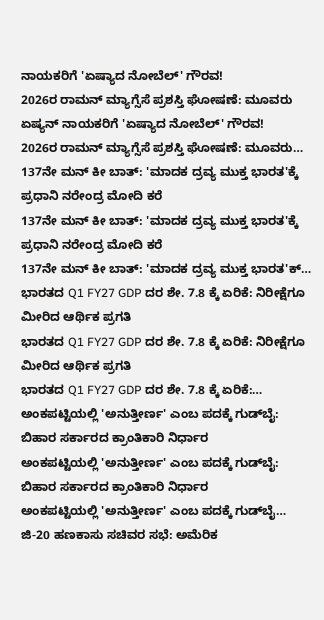ನಾಯಕರಿಗೆ 'ಏಷ್ಯಾದ ನೋಬೆಲ್' ಗೌರವ!
2026ರ ರಾಮನ್ ಮ್ಯಾಗ್ಸೆಸೆ ಪ್ರಶಸ್ತಿ ಘೋಷಣೆ: ಮೂವರು ಏಷ್ಯನ್ ನಾಯಕರಿಗೆ 'ಏಷ್ಯಾದ ನೋಬೆಲ್' ಗೌರವ!
2026ರ ರಾಮನ್ ಮ್ಯಾಗ್ಸೆಸೆ ಪ್ರಶಸ್ತಿ ಘೋಷಣೆ: ಮೂವರು…
137ನೇ ಮನ್ ಕೀ ಬಾತ್: 'ಮಾದಕ ದ್ರವ್ಯ ಮುಕ್ತ ಭಾರತ'ಕ್ಕೆ ಪ್ರಧಾನಿ ನರೇಂದ್ರ ಮೋದಿ ಕರೆ
137ನೇ ಮನ್ ಕೀ ಬಾತ್: 'ಮಾದಕ ದ್ರವ್ಯ ಮುಕ್ತ ಭಾರತ'ಕ್ಕೆ ಪ್ರಧಾನಿ ನರೇಂದ್ರ ಮೋದಿ ಕರೆ
137ನೇ ಮನ್ ಕೀ ಬಾತ್: 'ಮಾದಕ ದ್ರವ್ಯ ಮುಕ್ತ ಭಾರತ'ಕ್…
ಭಾರತದ Q1 FY27 GDP ದರ ಶೇ. 7.8 ಕ್ಕೆ ಏರಿಕೆ: ನಿರೀಕ್ಷೆಗೂ ಮೀರಿದ ಆರ್ಥಿಕ ಪ್ರಗತಿ
ಭಾರತದ Q1 FY27 GDP ದರ ಶೇ. 7.8 ಕ್ಕೆ ಏರಿಕೆ: ನಿರೀಕ್ಷೆಗೂ ಮೀರಿದ ಆರ್ಥಿಕ ಪ್ರಗತಿ
ಭಾರತದ Q1 FY27 GDP ದರ ಶೇ. 7.8 ಕ್ಕೆ ಏರಿಕೆ:…
ಅಂಕಪಟ್ಟಿಯಲ್ಲಿ 'ಅನುತ್ತೀರ್ಣ' ಎಂಬ ಪದಕ್ಕೆ ಗುಡ್‌ಬೈ: ಬಿಹಾರ ಸರ್ಕಾರದ ಕ್ರಾಂತಿಕಾರಿ ನಿರ್ಧಾರ
ಅಂಕಪಟ್ಟಿಯಲ್ಲಿ 'ಅನುತ್ತೀರ್ಣ' ಎಂಬ ಪದಕ್ಕೆ ಗುಡ್‌ಬೈ: ಬಿಹಾರ ಸರ್ಕಾರದ ಕ್ರಾಂತಿಕಾರಿ ನಿರ್ಧಾರ
ಅಂಕಪಟ್ಟಿಯಲ್ಲಿ 'ಅನುತ್ತೀರ್ಣ' ಎಂಬ ಪದಕ್ಕೆ ಗುಡ್‌ಬೈ…
ಜಿ-20 ಹಣಕಾಸು ಸಚಿವರ ಸಭೆ: ಅಮೆರಿಕ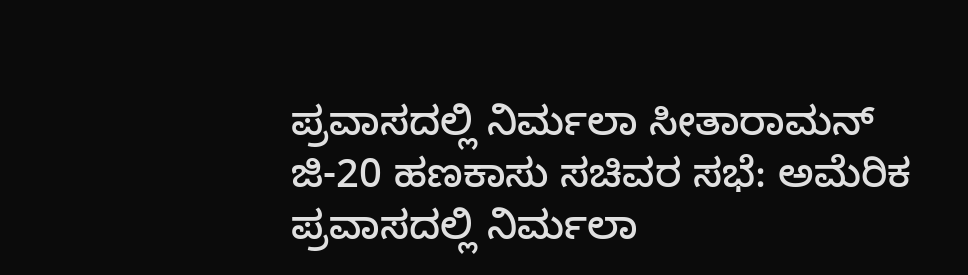ಪ್ರವಾಸದಲ್ಲಿ ನಿರ್ಮಲಾ ಸೀತಾರಾಮನ್
ಜಿ-20 ಹಣಕಾಸು ಸಚಿವರ ಸಭೆ: ಅಮೆರಿಕ ಪ್ರವಾಸದಲ್ಲಿ ನಿರ್ಮಲಾ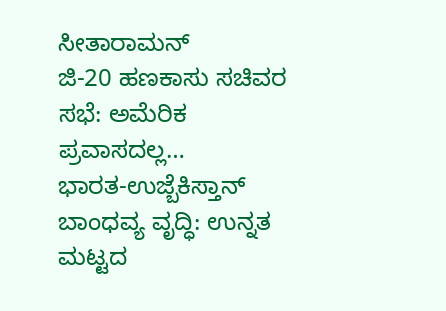ಸೀತಾರಾಮನ್
ಜಿ-20 ಹಣಕಾಸು ಸಚಿವರ ಸಭೆ: ಅಮೆರಿಕ ಪ್ರವಾಸದಲ್ಲ…
ಭಾರತ-ಉಜ್ಬೆಕಿಸ್ತಾನ್ ಬಾಂಧವ್ಯ ವೃದ್ಧಿ: ಉನ್ನತ ಮಟ್ಟದ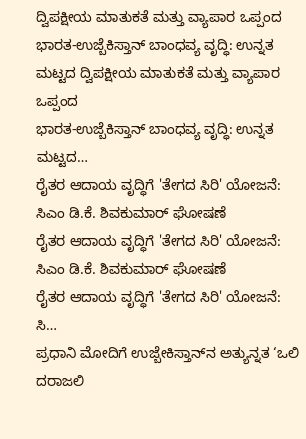ದ್ವಿಪಕ್ಷೀಯ ಮಾತುಕತೆ ಮತ್ತು ವ್ಯಾಪಾರ ಒಪ್ಪಂದ
ಭಾರತ-ಉಜ್ಬೆಕಿಸ್ತಾನ್ ಬಾಂಧವ್ಯ ವೃದ್ಧಿ: ಉನ್ನತ ಮಟ್ಟದ ದ್ವಿಪಕ್ಷೀಯ ಮಾತುಕತೆ ಮತ್ತು ವ್ಯಾಪಾರ ಒಪ್ಪಂದ
ಭಾರತ-ಉಜ್ಬೆಕಿಸ್ತಾನ್ ಬಾಂಧವ್ಯ ವೃದ್ಧಿ: ಉನ್ನತ ಮಟ್ಟದ…
ರೈತರ ಆದಾಯ ವೃದ್ಧಿಗೆ 'ತೇಗದ ಸಿರಿ' ಯೋಜನೆ: ಸಿಎಂ ಡಿ.ಕೆ. ಶಿವಕುಮಾರ್ ಘೋಷಣೆ
ರೈತರ ಆದಾಯ ವೃದ್ಧಿಗೆ 'ತೇಗದ ಸಿರಿ' ಯೋಜನೆ: ಸಿಎಂ ಡಿ.ಕೆ. ಶಿವಕುಮಾರ್ ಘೋಷಣೆ
ರೈತರ ಆದಾಯ ವೃದ್ಧಿಗೆ 'ತೇಗದ ಸಿರಿ' ಯೋಜನೆ: ಸಿ…
ಪ್ರಧಾನಿ ಮೋದಿಗೆ ಉಜ್ಬೇಕಿಸ್ತಾನ್‌ನ ಅತ್ಯುನ್ನತ ‘ಒಲಿ ದರಾಜಲಿ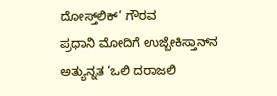ದೋಸ್ತ್‌ಲಿಕ್’ ಗೌರವ
ಪ್ರಧಾನಿ ಮೋದಿಗೆ ಉಜ್ಬೇಕಿಸ್ತಾನ್‌ನ ಅತ್ಯುನ್ನತ ‘ಒಲಿ ದರಾಜಲಿ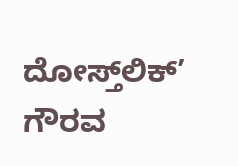ದೋಸ್ತ್‌ಲಿಕ್’ ಗೌರವ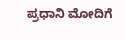ಪ್ರಧಾನಿ ಮೋದಿಗೆ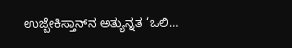ಉಜ್ಬೇಕಿಸ್ತಾನ್‌ನ ಅತ್ಯುನ್ನತ ‘ಒಲಿ…